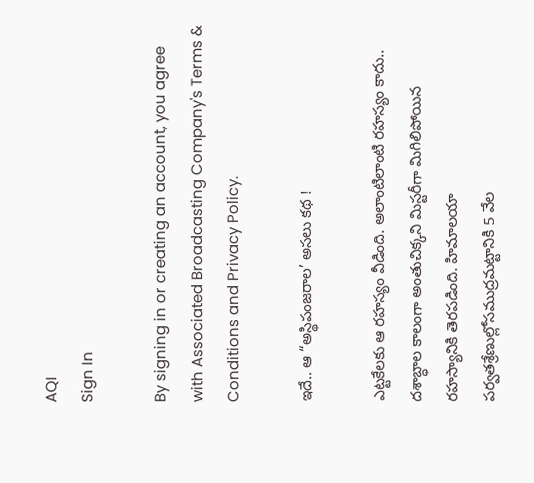AQI
Sign In

By signing in or creating an account, you agree with Associated Broadcasting Company's Terms & Conditions and Privacy Policy.

ఇదే.. ఆ “అస్థిపంజరాల’ అసలు కథ !

ఎట్టకేలకు ఆ రహస్యం వీడింది. అలాంటిలాంటి రహస్యం కాదు.. దశాబ్ధాల కాలంగా అంతుచిక్కని మిస్టరీగా మిగిలిపోయిన రహస్యానికి తెరపడింది. హిమాలయా పర్వతశ్రేణుల్లోసముద్రమట్టానికి 5 వేల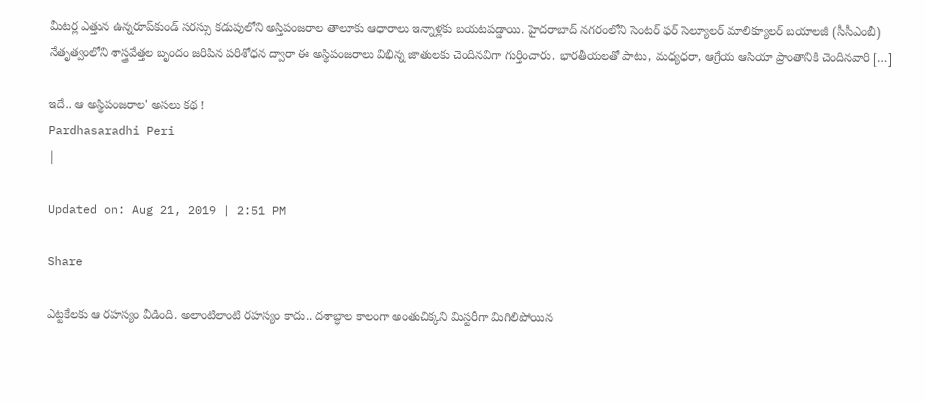మీటర్ల ఎత్తున ఉన్నరూప్‌కుండ్‌ సరస్సు కడుపులోని అస్తిపంజరాల తాలూకు ఆధారాలు ఇన్నాళ్లకు బయటపడ్డాయి. హైదరాబాద్ నగరంలోని సెంటర్‌ ఫర్‌ సెల్యూలర్‌ మాలిక్యూలర్‌ బయాలజీ (సీసీఎంబీ) నేతృత్వంలోని శాస్త్రవేత్తల బృందం జరిపిన పరిశోధన ద్వారా ఈ అస్థిపంజరాలు విభిన్న జాతులకు చెందినవిగా గుర్తించారు. భారతీయలతో పాటు, మధ్యధరా, ఆగ్రేయ ఆసియా ప్రాంతానికి చెందినవారి […]

ఇదే.. ఆ అస్థిపంజరాల' అసలు కథ !
Pardhasaradhi Peri
|

Updated on: Aug 21, 2019 | 2:51 PM

Share

ఎట్టకేలకు ఆ రహస్యం వీడింది. అలాంటిలాంటి రహస్యం కాదు.. దశాబ్ధాల కాలంగా అంతుచిక్కని మిస్టరీగా మిగిలిపోయిన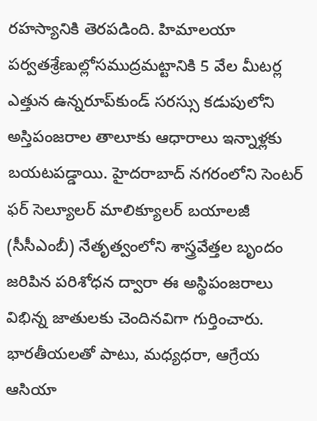రహస్యానికి తెరపడింది. హిమాలయా పర్వతశ్రేణుల్లోసముద్రమట్టానికి 5 వేల మీటర్ల ఎత్తున ఉన్నరూప్‌కుండ్‌ సరస్సు కడుపులోని అస్తిపంజరాల తాలూకు ఆధారాలు ఇన్నాళ్లకు బయటపడ్డాయి. హైదరాబాద్ నగరంలోని సెంటర్‌ ఫర్‌ సెల్యూలర్‌ మాలిక్యూలర్‌ బయాలజీ (సీసీఎంబీ) నేతృత్వంలోని శాస్త్రవేత్తల బృందం జరిపిన పరిశోధన ద్వారా ఈ అస్థిపంజరాలు విభిన్న జాతులకు చెందినవిగా గుర్తించారు. భారతీయలతో పాటు, మధ్యధరా, ఆగ్రేయ ఆసియా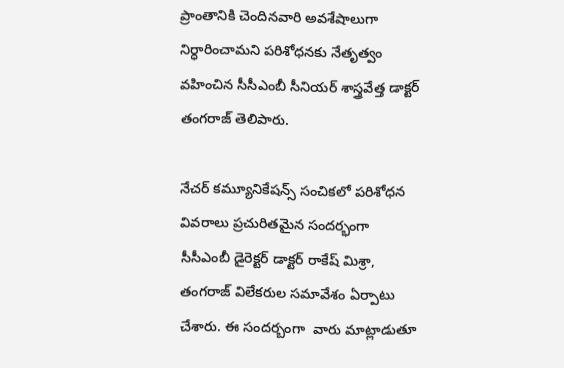ప్రాంతానికి చెందినవారి అవశేషాలుగా నిర్ధారించామని పరిశోధనకు నేతృత్వం వహించిన సీసీఎంబీ సీనియర్‌ శాస్త్రవేత్త డాక్టర్‌ తంగరాజ్‌ తెలిపారు.

నేచర్‌ కమ్యూనికేషన్స్‌ సంచికలో పరిశోధన వివరాలు ప్రచురితమైన సందర్భంగా సీసీఎంబీ డైరెక్టర్‌ డాక్టర్‌ రాకేష్‌ మిశ్రా, తంగరాజ్‌ విలేకరుల సమావేశం ఏర్పాటు చేశారు. ఈ సందర్బంగా  వారు మాట్లాడుతూ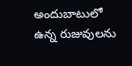అందుబాటులో ఉన్న రుజువులను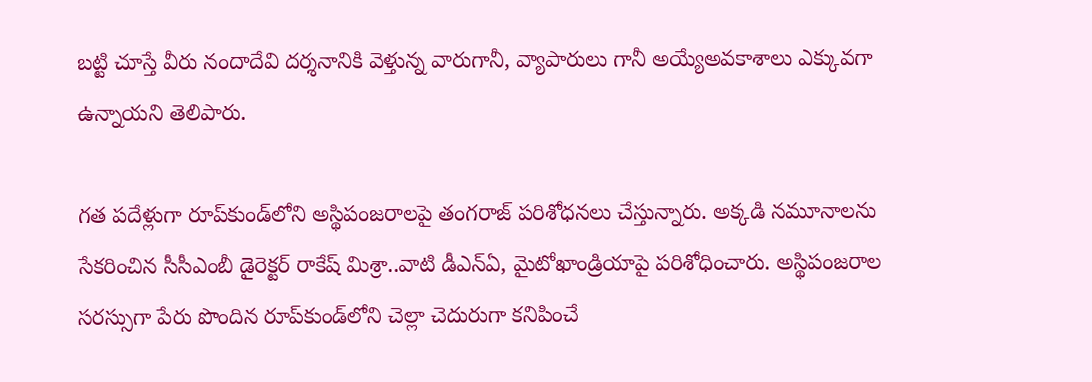బట్టి చూస్తే వీరు నందాదేవి దర్శనానికి వెళ్తున్న వారుగానీ, వ్యాపారులు గానీ అయ్యేఅవకాశాలు ఎక్కువగా ఉన్నాయని తెలిపారు.

గత పదేళ్లుగా రూప్‌కుండ్‌లోని అస్థిపంజరాలపై తంగరాజ్‌ పరిశోధనలు చేస్తున్నారు. అక్కడి నమూనాలను సేకరించిన సీసీఎంబీ డైరెక్టర్‌ రాకేష్ మిశ్రా..వాటి డీఎన్‌ఏ, మైటోఖాండ్రియాపై పరిశోధించారు. అస్థిపంజరాల సరస్సుగా పేరు పొందిన రూప్‌కుండ్‌లోని చెల్లా చెదురుగా కనిపించే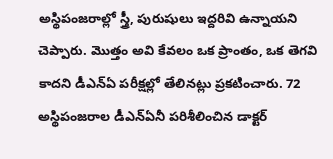అస్థిపంజరాల్లో స్త్రీ, పురుషులు ఇద్దరివి ఉన్నాయని చెప్పారు. మొత్తం అవి కేవలం ఒక ప్రాంతం, ఒక తెగవి కాదని డీఎన్‌ఏ పరీక్షల్లో తేలినట్లు ప్రకటించారు. 72 అస్థిపంజరాల డీఎన్‌ఏనీ పరిశీలించిన డాక్టర్‌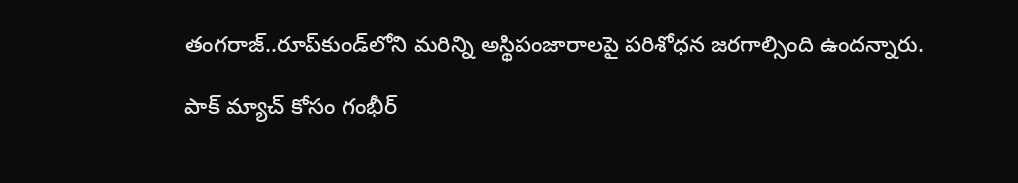తంగరాజ్‌..రూప్‌కుండ్‌లోని మరిన్ని అస్థిపంజారాలపై పరిశోధన జరగాల్సింది ఉందన్నారు.

పాక్ మ్యాచ్ కోసం గంభీర్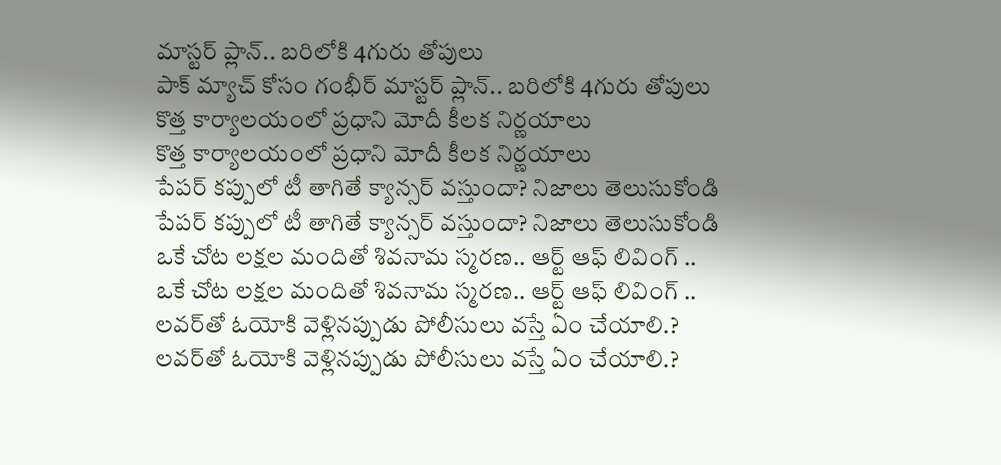మాస్టర్ ప్లాన్.. బరిలోకి 4గురు తోపులు
పాక్ మ్యాచ్ కోసం గంభీర్ మాస్టర్ ప్లాన్.. బరిలోకి 4గురు తోపులు
కొత్త కార్యాలయంలో ప్రధాని మోదీ కీలక నిర్ణయాలు
కొత్త కార్యాలయంలో ప్రధాని మోదీ కీలక నిర్ణయాలు
పేపర్ కప్పులో టీ తాగితే క్యాన్సర్ వస్తుందా? నిజాలు తెలుసుకోండి
పేపర్ కప్పులో టీ తాగితే క్యాన్సర్ వస్తుందా? నిజాలు తెలుసుకోండి
ఒకే చోట లక్షల మందితో శివనామ స్మరణ.. ఆర్ట్ ఆఫ్ లివింగ్ ..
ఒకే చోట లక్షల మందితో శివనామ స్మరణ.. ఆర్ట్ ఆఫ్ లివింగ్ ..
లవర్‌తో ఓయోకి వెళ్లినప్పుడు పోలీసులు వస్తే ఏం చేయాలి.?
లవర్‌తో ఓయోకి వెళ్లినప్పుడు పోలీసులు వస్తే ఏం చేయాలి.?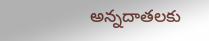అన్నదాతలకు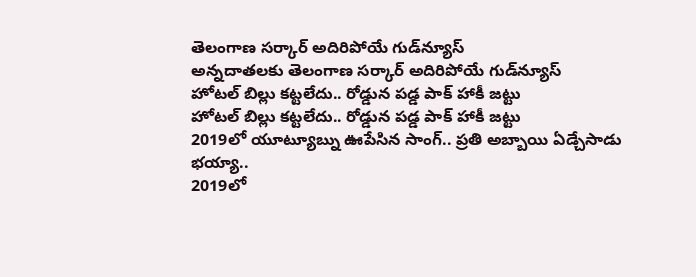తెలంగాణ సర్కార్ అదిరిపోయే గుడ్‌న్యూస్
అన్నదాతలకు తెలంగాణ సర్కార్ అదిరిపోయే గుడ్‌న్యూస్
హోటల్ బిల్లు కట్టలేదు.. రోడ్డున పడ్డ పాక్ హాకీ జట్టు
హోటల్ బిల్లు కట్టలేదు.. రోడ్డున పడ్డ పాక్ హాకీ జట్టు
2019లో యూట్యూబ్ను ఊపేసిన సాంగ్.. ప్రతి అబ్బాయి ఏడ్చేసాడు భయ్యా..
2019లో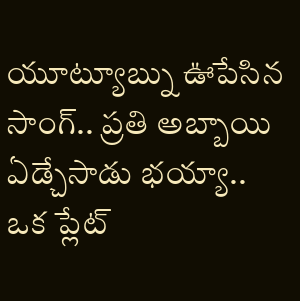యూట్యూబ్ను ఊపేసిన సాంగ్.. ప్రతి అబ్బాయి ఏడ్చేసాడు భయ్యా..
ఒక ప్లేట్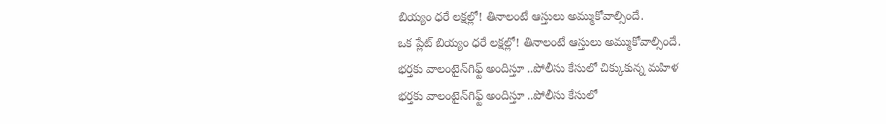బియ్యం ధరే లక్షల్లో! తినాలంటే ఆస్తులు అమ్ముకోవాల్సిందే.
ఒక ప్లేట్ బియ్యం ధరే లక్షల్లో! తినాలంటే ఆస్తులు అమ్ముకోవాల్సిందే.
భర్తకు వాలంటైన్‌గిఫ్ట్‌ అందిస్తూ ..పోలీసు కేసులో చిక్కుకున్న మహిళ
భర్తకు వాలంటైన్‌గిఫ్ట్‌ అందిస్తూ ..పోలీసు కేసులో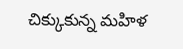చిక్కుకున్న మహిళ